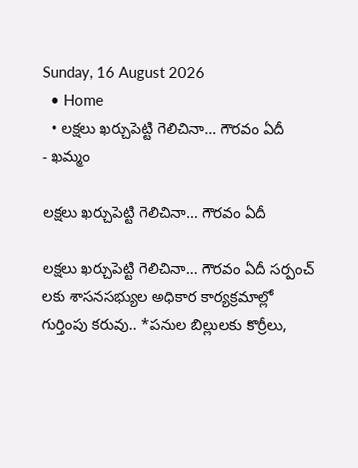Sunday, 16 August 2026
  • Home
  • లక్షలు ఖర్చుపెట్టి గెలిచినా… గౌరవం ఏదీ
- ఖమ్మం

లక్షలు ఖర్చుపెట్టి గెలిచినా… గౌరవం ఏదీ

లక్షలు ఖర్చుపెట్టి గెలిచినా… గౌరవం ఏదీ సర్పంచ్‌ లకు శాసనసభ్యుల అధికార కార్యక్రమాల్లో గుర్తింపు కరువు.. *పనుల బిల్లులకు కొర్రీలు,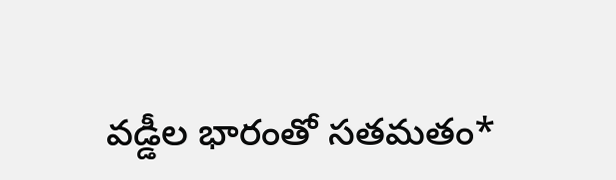వడ్డీల భారంతో సతమతం*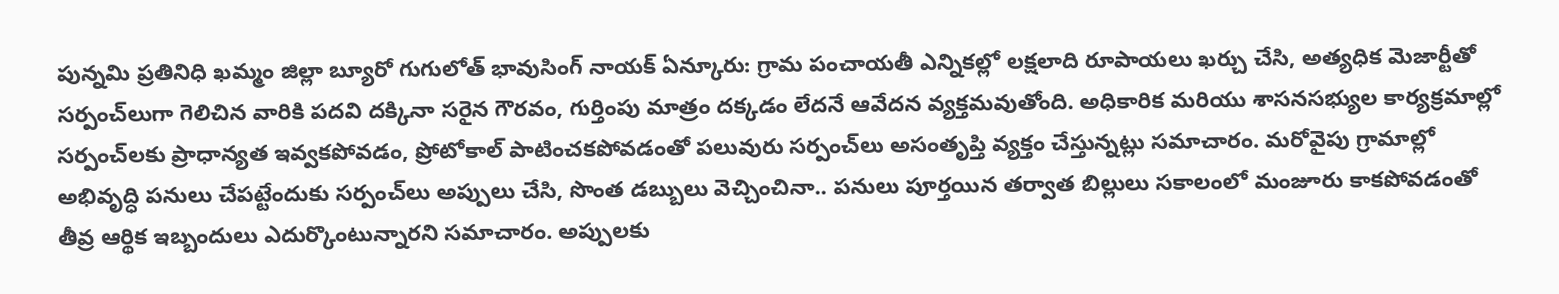పున్నమి ప్రతినిధి ఖమ్మం జిల్లా బ్యూరో గుగులోత్ భావుసింగ్ నాయక్ ఏన్కూరు: గ్రామ పంచాయతీ ఎన్నికల్లో లక్షలాది రూపాయలు ఖర్చు చేసి, అత్యధిక మెజార్టీతో సర్పంచ్‌లుగా గెలిచిన వారికి పదవి దక్కినా సరైన గౌరవం, గుర్తింపు మాత్రం దక్కడం లేదనే ఆవేదన వ్యక్తమవుతోంది. అధికారిక మరియు శాసనసభ్యుల కార్యక్రమాల్లో సర్పంచ్‌లకు ప్రాధాన్యత ఇవ్వకపోవడం, ప్రోటోకాల్‌ పాటించకపోవడంతో పలువురు సర్పంచ్‌లు అసంతృప్తి వ్యక్తం చేస్తున్నట్లు సమాచారం. మరోవైపు గ్రామాల్లో అభివృద్ధి పనులు చేపట్టేందుకు సర్పంచ్‌లు అప్పులు చేసి, సొంత డబ్బులు వెచ్చించినా.. పనులు పూర్తయిన తర్వాత బిల్లులు సకాలంలో మంజూరు కాకపోవడంతో తీవ్ర ఆర్థిక ఇబ్బందులు ఎదుర్కొంటున్నారని సమాచారం. అప్పులకు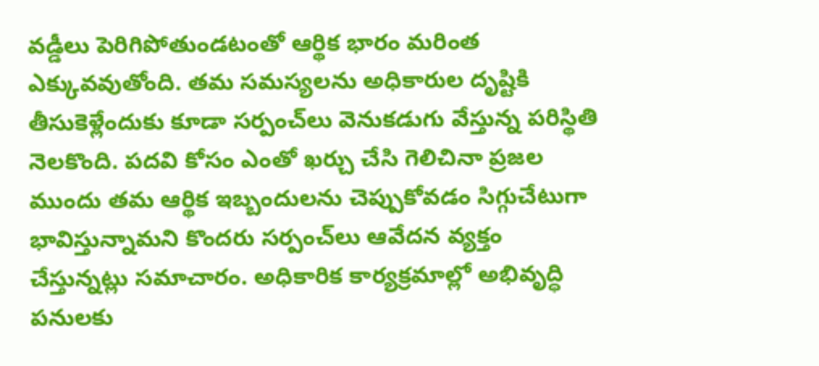వడ్డీలు పెరిగిపోతుండటంతో ఆర్థిక భారం మరింత ఎక్కువవుతోంది. తమ సమస్యలను అధికారుల దృష్టికి తీసుకెళ్లేందుకు కూడా సర్పంచ్‌లు వెనుకడుగు వేస్తున్న పరిస్థితి నెలకొంది. పదవి కోసం ఎంతో ఖర్చు చేసి గెలిచినా ప్రజల ముందు తమ ఆర్థిక ఇబ్బందులను చెప్పుకోవడం సిగ్గుచేటుగా భావిస్తున్నామని కొందరు సర్పంచ్‌లు ఆవేదన వ్యక్తం చేస్తున్నట్లు సమాచారం. అధికారిక కార్యక్రమాల్లో అభివృద్ధి పనులకు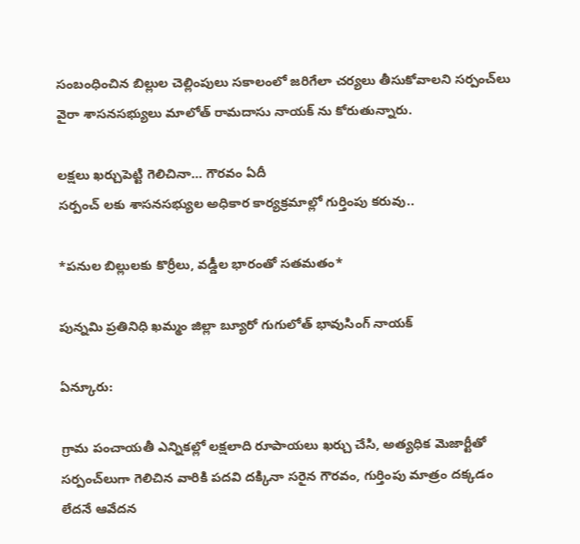సంబంధించిన బిల్లుల చెల్లింపులు సకాలంలో జరిగేలా చర్యలు తీసుకోవాలని సర్పంచ్‌లు వైరా శాసనసభ్యులు మాలోత్ రామదాసు నాయక్ ను కోరుతున్నారు.

లక్షలు ఖర్చుపెట్టి గెలిచినా… గౌరవం ఏదీ
సర్పంచ్‌ లకు శాసనసభ్యుల అధికార కార్యక్రమాల్లో గుర్తింపు కరువు..

*పనుల బిల్లులకు కొర్రీలు, వడ్డీల భారంతో సతమతం*

పున్నమి ప్రతినిధి ఖమ్మం జిల్లా బ్యూరో గుగులోత్ భావుసింగ్ నాయక్

ఏన్కూరు:

గ్రామ పంచాయతీ ఎన్నికల్లో లక్షలాది రూపాయలు ఖర్చు చేసి, అత్యధిక మెజార్టీతో సర్పంచ్‌లుగా గెలిచిన వారికి పదవి దక్కినా సరైన గౌరవం, గుర్తింపు మాత్రం దక్కడం లేదనే ఆవేదన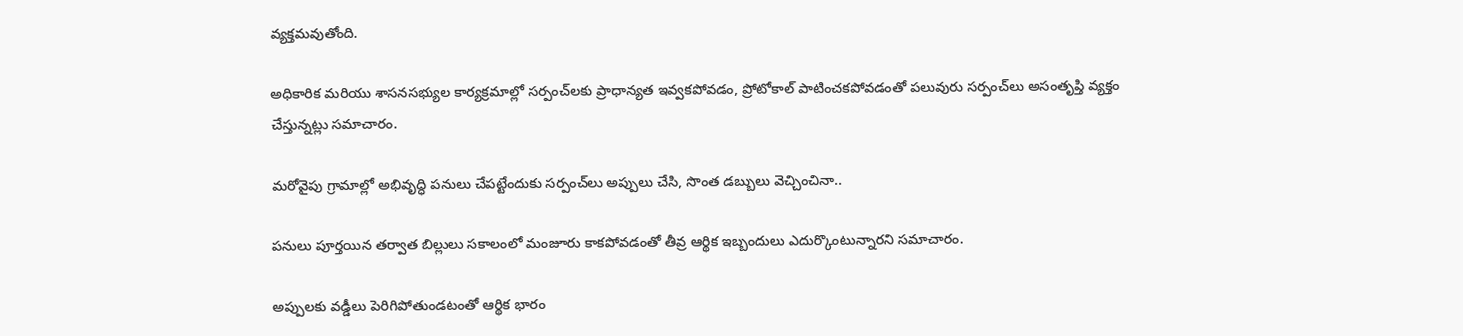వ్యక్తమవుతోంది.

అధికారిక మరియు శాసనసభ్యుల కార్యక్రమాల్లో సర్పంచ్‌లకు ప్రాధాన్యత ఇవ్వకపోవడం, ప్రోటోకాల్‌ పాటించకపోవడంతో పలువురు సర్పంచ్‌లు అసంతృప్తి వ్యక్తం చేస్తున్నట్లు సమాచారం.

మరోవైపు గ్రామాల్లో అభివృద్ధి పనులు చేపట్టేందుకు సర్పంచ్‌లు అప్పులు చేసి, సొంత డబ్బులు వెచ్చించినా..

పనులు పూర్తయిన తర్వాత బిల్లులు సకాలంలో మంజూరు కాకపోవడంతో తీవ్ర ఆర్థిక ఇబ్బందులు ఎదుర్కొంటున్నారని సమాచారం.

అప్పులకు వడ్డీలు పెరిగిపోతుండటంతో ఆర్థిక భారం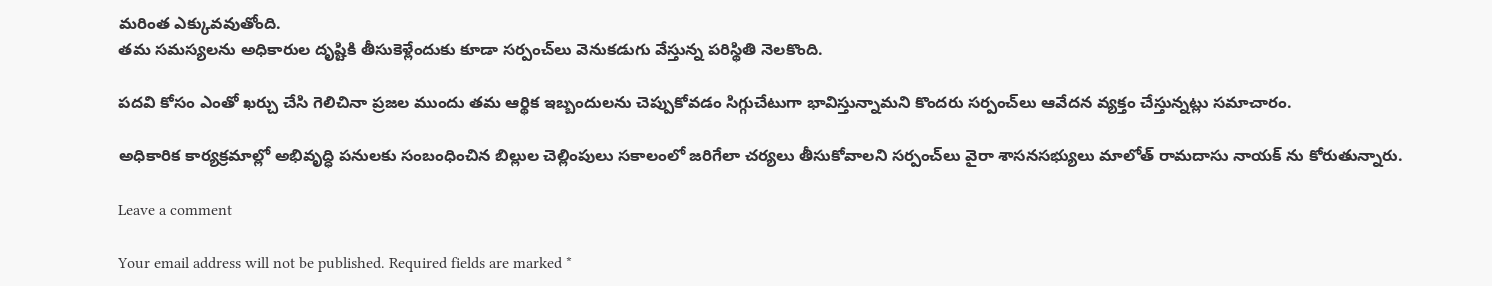మరింత ఎక్కువవుతోంది.
తమ సమస్యలను అధికారుల దృష్టికి తీసుకెళ్లేందుకు కూడా సర్పంచ్‌లు వెనుకడుగు వేస్తున్న పరిస్థితి నెలకొంది.

పదవి కోసం ఎంతో ఖర్చు చేసి గెలిచినా ప్రజల ముందు తమ ఆర్థిక ఇబ్బందులను చెప్పుకోవడం సిగ్గుచేటుగా భావిస్తున్నామని కొందరు సర్పంచ్‌లు ఆవేదన వ్యక్తం చేస్తున్నట్లు సమాచారం.

అధికారిక కార్యక్రమాల్లో అభివృద్ధి పనులకు సంబంధించిన బిల్లుల చెల్లింపులు సకాలంలో జరిగేలా చర్యలు తీసుకోవాలని సర్పంచ్‌లు వైరా శాసనసభ్యులు మాలోత్ రామదాసు నాయక్ ను కోరుతున్నారు.

Leave a comment

Your email address will not be published. Required fields are marked *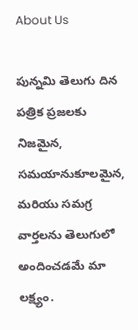About Us

పున్నమి తెలుగు దిన పత్రిక ప్రజలకు నిజమైన, సమయానుకూలమైన, మరియు సమగ్ర వార్తలను తెలుగులో అందించడమే మా లక్ష్యం.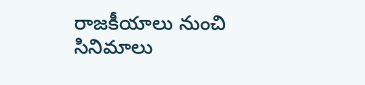రాజకీయాలు నుంచి సినిమాలు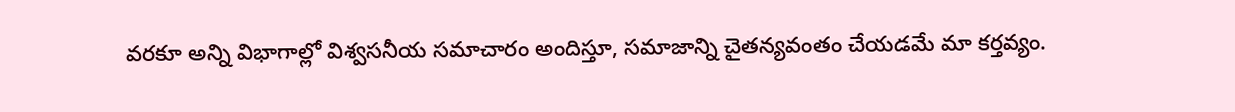వరకూ అన్ని విభాగాల్లో విశ్వసనీయ సమాచారం అందిస్తూ, సమాజాన్ని చైతన్యవంతం చేయడమే మా కర్తవ్యం.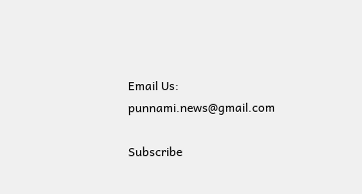Email Us: punnami.news@gmail.com

Subscribe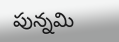పున్నమి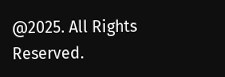@2025. All Rights Reserved.